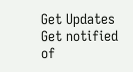Get Updates
Get notified of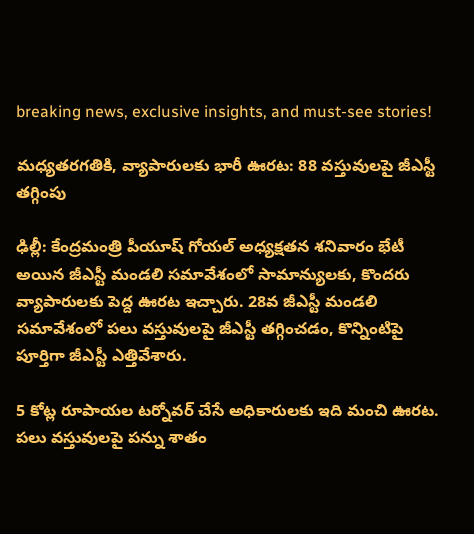breaking news, exclusive insights, and must-see stories!

మధ్యతరగతికి, వ్యాపారులకు భారీ ఊరట: 88 వస్తువులపై జీఎస్టీ తగ్గింపు

ఢిల్లీ: కేంద్రమంత్రి పీయూష్ గోయల్ అధ్యక్షతన శనివారం భేటీ అయిన జీఎస్టీ మండలి సమావేశంలో సామాన్యులకు, కొందరు వ్యాపారులకు పెద్ద ఊరట ఇచ్చారు. 28వ జీఎస్టీ మండలి సమావేశంలో పలు వస్తువులపై జీఎస్టీ తగ్గించడం, కొన్నింటిపై పూర్తిగా జీఎస్టీ ఎత్తివేశారు.

5 కోట్ల రూపాయల టర్నోవర్ చేసే అధికారులకు ఇది మంచి ఊరట. పలు వస్తువులపై పన్ను శాతం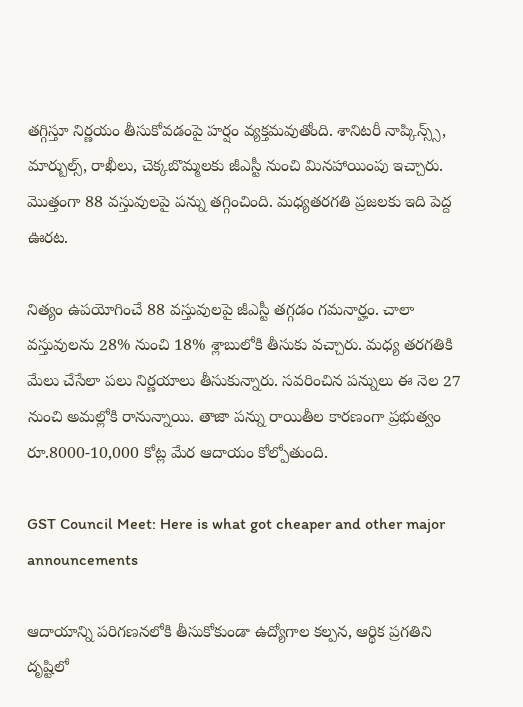తగ్గిస్తూ నిర్ణయం తీసుకోవడంపై హర్షం వ్యక్తమవుతోంది. శానిటరీ నాప్కిన్స్స్, మార్బుల్స్, రాఖీలు, చెక్కబొమ్మలకు జీఎస్టీ నుంచి మినహాయింపు ఇచ్చారు. మొత్తంగా 88 వస్తువులపై పన్ను తగ్గించింది. మధ్యతరగతి ప్రజలకు ఇది పెద్ద ఊరట.

నిత్యం ఉపయోగించే 88 వస్తువులపై జీఎస్టీ తగ్గడం గమనార్హం. చాలా వస్తువులను 28% నుంచి 18% శ్లాబులోకి తీసుకు వచ్చారు. మధ్య తరగతికి మేలు చేసేలా పలు నిర్ణయాలు తీసుకున్నారు. సవరించిన పన్నులు ఈ నెల 27 నుంచి అమల్లోకి రానున్నాయి. తాజా పన్ను రాయితీల కారణంగా ప్రభుత్వం రూ.8000-10,000 కోట్ల మేర ఆదాయం కోల్పోతుంది.

GST Council Meet: Here is what got cheaper and other major announcements

ఆదాయాన్ని పరిగణనలోకి తీసుకోకుండా ఉద్యోగాల కల్పన, ఆర్థిక ప్రగతిని దృష్టిలో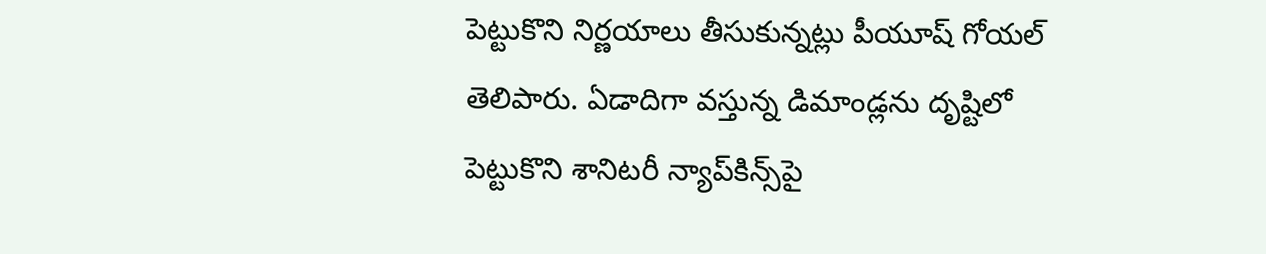పెట్టుకొని నిర్ణయాలు తీసుకున్నట్లు పీయూష్ గోయల్ తెలిపారు. ఏడాదిగా వస్తున్న డిమాండ్లను దృష్టిలో పెట్టుకొని శానిటరీ న్యాప్‌కిన్స్‌‌పై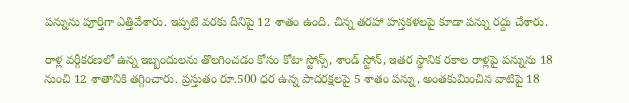పన్నును పూర్తిగా ఎత్తివేశారు. ఇప్పటి వరకు దీనిపై 12 శాతం ఉంది. చిన్న తరహా హస్తకళలపై కూడా పన్ను రద్దు చేశారు.

రాళ్ల వర్గీకరణలో ఉన్న ఇబ్బందులను తొలగించడం కోసం కోటా స్టోన్స్‌, శాండ్‌ స్టోన్‌, ఇతర స్థానిక రకాల రాళ్లపై పన్నును 18 నుంచి 12 శాతానికి తగ్గించారు. ప్రస్తుతం రూ.500 ధర ఉన్న పాదరక్షలపై 5 శాతం పన్ను, అంతకుమించిన వాటిపై 18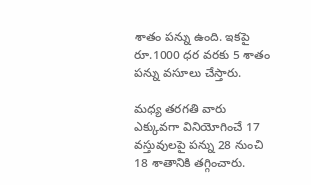శాతం పన్ను ఉంది. ఇకపై రూ.1000 ధర వరకు 5 శాతం పన్ను వసూలు చేస్తారు.

మధ్య తరగతి వారు ఎక్కువగా వినియోగించే 17 వస్తువులపై పన్ను 28 నుంచి 18 శాతానికి తగ్గించారు.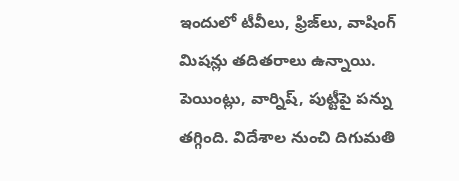ఇందులో టీవీలు, ఫ్రిజ్‌లు, వాషింగ్‌ మిషన్లు తదితరాలు ఉన్నాయి. పెయింట్లు, వార్నిష్‌, పుట్టీపై పన్ను తగ్గింది. విదేశాల నుంచి దిగుమతి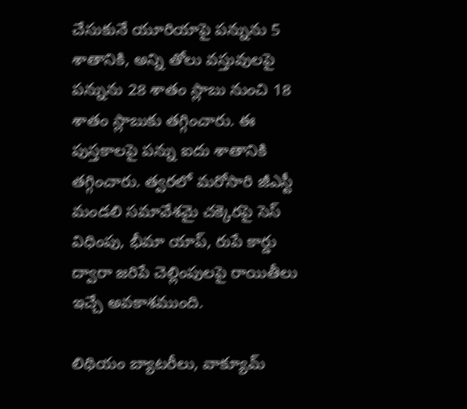చేసుకునే యూరియాపై పన్నును 5 శాతానికి, అన్ని తోలు వస్తువులపై పన్నును 28 శాతం స్లాబు నుంచి 18 శాతం స్లాబుకు తగ్గించారు. ఈ పుస్తకాలపై పన్ను ఐదు శాతానికి తగ్గించారు. త్వరలో మరోసారి జీఎస్టీ మండలి సమావేశమై చక్కెరపై సెస్ విధింపు, భీమా యాప్, రుపే కార్డు ద్వారా జరిపే చెల్లింపులపై రాయితీలు ఇచ్చే అవకాశముంది.

లిథియం బ్యాటరీలు, వాక్యూమ్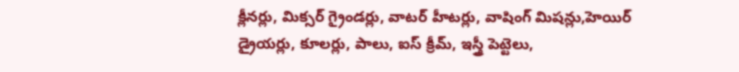క్లీనర్లు, మిక్సర్ గ్రైండర్లు, వాటర్ హీటర్లు, వాషింగ్ మిషన్లు,హెయిర్ డ్రైయర్లు, కూలర్లు, పాలు, ఐస్ క్రీమ్, ఇస్త్రీ పెట్టెలు,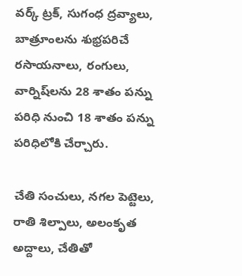వర్క్ ట్రక్, సుగంధ ద్రవ్యాలు, బాత్రూంలను శుభ్రపరిచే రసాయనాలు, రంగులు, వార్నిష్‌లను 28 శాతం పన్ను పరిధి నుంచి 18 శాతం పన్ను పరిధిలోకి చేర్చారు.

చేతి సంచులు, నగల పెట్టెలు, రాతి శిల్పాలు, అలంకృత అద్దాలు, చేతితో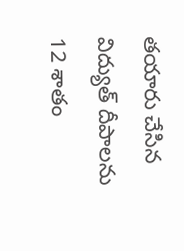తయారు చేసిన విద్యుత్ దీపాలను 12 శాతం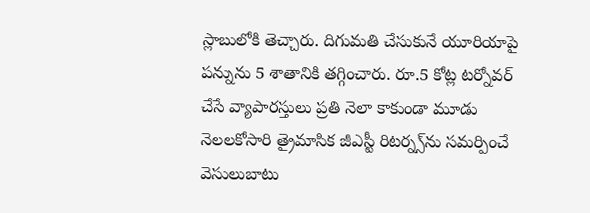స్లాబులోకి తెచ్చారు. దిగుమతి చేసుకునే యూరియాపై పన్నును 5 శాతానికి తగ్గించారు. రూ.5 కోట్ల టర్నోవర్ చేసే వ్యాపారస్తులు ప్రతి నెలా కాకుండా మూడు నెలలకోసారి త్రైమాసిక జీఎస్టీ రిటర్న్స్‌ను సమర్పించే వెసులుబాటు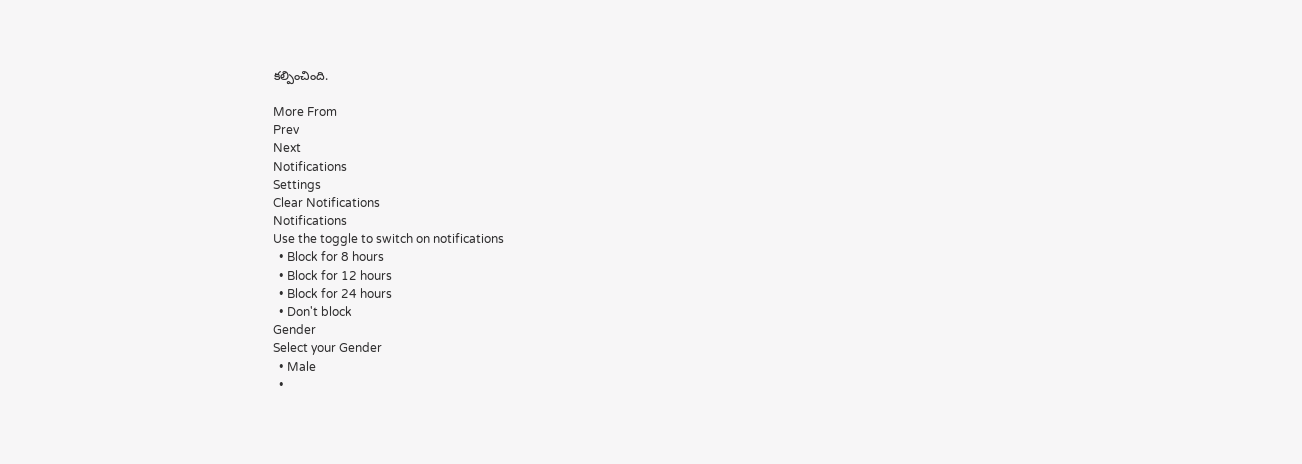కల్పించింది.

More From
Prev
Next
Notifications
Settings
Clear Notifications
Notifications
Use the toggle to switch on notifications
  • Block for 8 hours
  • Block for 12 hours
  • Block for 24 hours
  • Don't block
Gender
Select your Gender
  • Male
  •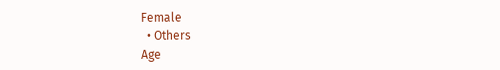Female
  • Others
Age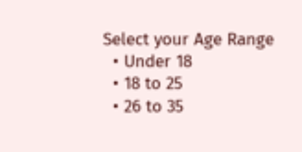Select your Age Range
  • Under 18
  • 18 to 25
  • 26 to 35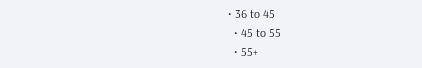• 36 to 45
  • 45 to 55
  • 55+